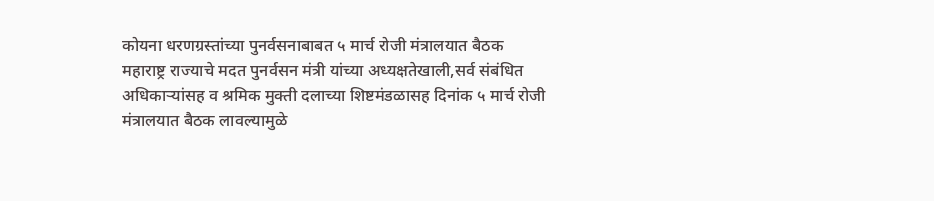कोयना धरणग्रस्तांच्या पुनर्वसनाबाबत ५ मार्च रोजी मंत्रालयात बैठक
महाराष्ट्र राज्याचे मदत पुनर्वसन मंत्री यांच्या अध्यक्षतेखाली,सर्व संबंधित अधिकाऱ्यांसह व श्रमिक मुक्ती दलाच्या शिष्टमंडळासह दिनांक ५ मार्च रोजी मंत्रालयात बैठक लावल्यामुळे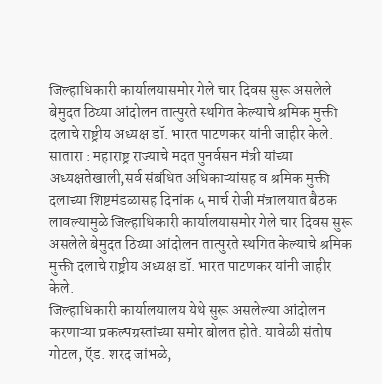जिल्हाधिकारी कार्यालयासमोर गेले चार दिवस सुरू असलेले बेमुदत ठिय्या आंदोलन तात्पुरते स्थगित केल्याचे श्रमिक मुक्ती दलाचे राष्ट्रीय अध्यक्ष डॉ. भारत पाटणकर यांनी जाहीर केले.
सातारा : महाराष्ट्र राज्याचे मदत पुनर्वसन मंत्री यांच्या अध्यक्षतेखाली,सर्व संबंधित अधिकाऱ्यांसह व श्रमिक मुक्ती दलाच्या शिष्टमंडळासह दिनांक ५ मार्च रोजी मंत्रालयात बैठक लावल्यामुळे जिल्हाधिकारी कार्यालयासमोर गेले चार दिवस सुरू असलेले बेमुदत ठिय्या आंदोलन तात्पुरते स्थगित केल्याचे श्रमिक मुक्ती दलाचे राष्ट्रीय अध्यक्ष डॉ. भारत पाटणकर यांनी जाहीर केले.
जिल्हाधिकारी कार्यालयालय येथे सुरू असलेल्या आंदोलन करणाऱ्या प्रकल्पग्रस्तांच्या समोर बोलत होते. यावेळी संतोष गोटल, ऍड. शरद जांभळे,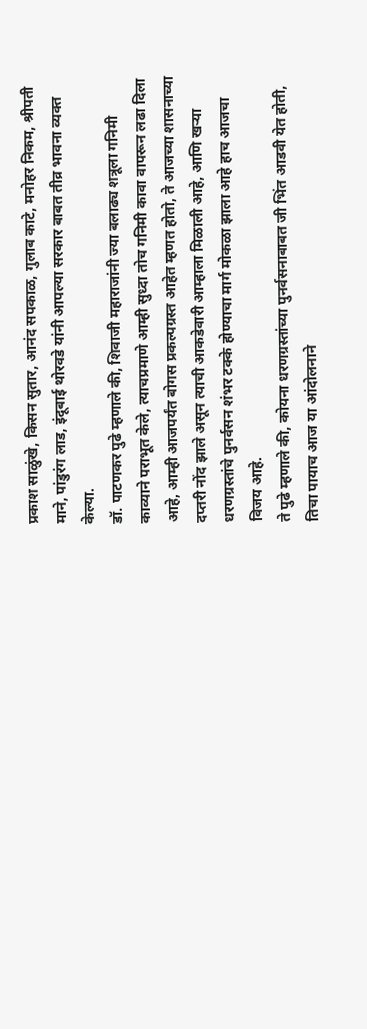प्रकाश साळुंखे, किसन सुतार, आनंद सपकाळ, गुलाब काटे, मनोहर निकम, श्रीपती माने, पांडुरंग लाड, इंदूबाई थोरवडे यांनी आपल्या सरकार बाबत तीव्र भावना व्यक्त केल्या.
डॉ. पाटणकर पुढे म्हणाले की, शिवाजी महाराजांनी ज्या बलाढ्य शत्रूला गनिमी काव्याने पराभूत केले, त्याचप्रमाणे आम्ही सुध्दा तोच गनिमी कावा वापरून लढा दिला आहे, आम्ही आजपर्यंत बोगस प्रकल्पग्रस्त आहेत म्हणत होतो, ते आजच्या शासनाच्या दप्तरी नोंद झाले असून त्याची आकडेवारी आम्हाला मिळाली आहे, आणि खऱ्या धरणग्रस्तांचे पुनर्वसन शंभर टक्के होण्याचा मार्ग मोकळा झाला आहे हाच आजचा विजय आहे.
ते पुढे म्हणाले की, कोयना धरणग्रस्तांच्या पुनर्वसनाबाबत जी भिंत आडवी येत होती, तिचा पायाच आज या आंदोलनाने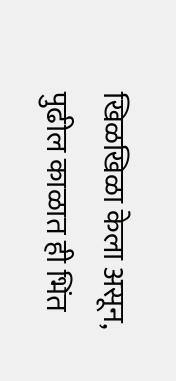खिळखिळा केला असून, पुढील काळात ही भिंत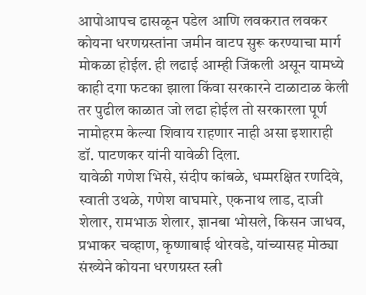आपोआपच ढासळून पडेल आणि लवकरात लवकर कोयना धरणग्रस्तांना जमीन वाटप सुरू करण्याचा मार्ग मोकळा होईल. ही लढाई आम्ही जिंकली असून यामध्ये काही दगा फटका झाला किंवा सरकारने टाळाटाळ केली तर पुढील काळात जो लढा होईल तो सरकारला पूर्ण नामोहरम केल्या शिवाय राहणार नाही असा इशाराही डॉ. पाटणकर यांनी यावेळी दिला.
यावेळी गणेश भिसे, संदीप कांबळे, धम्मरक्षित रणदिवे, स्वाती उथळे, गणेश वाघमारे, एकनाथ लाड, दाजी शेलार, रामभाऊ शेलार, ज्ञानबा भोसले, किसन जाधव, प्रभाकर चव्हाण, कृष्णाबाई थोरवडे, यांच्यासह मोठ्या संख्येने कोयना धरणग्रस्त स्त्री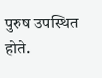पुरुष उपस्थित होते.